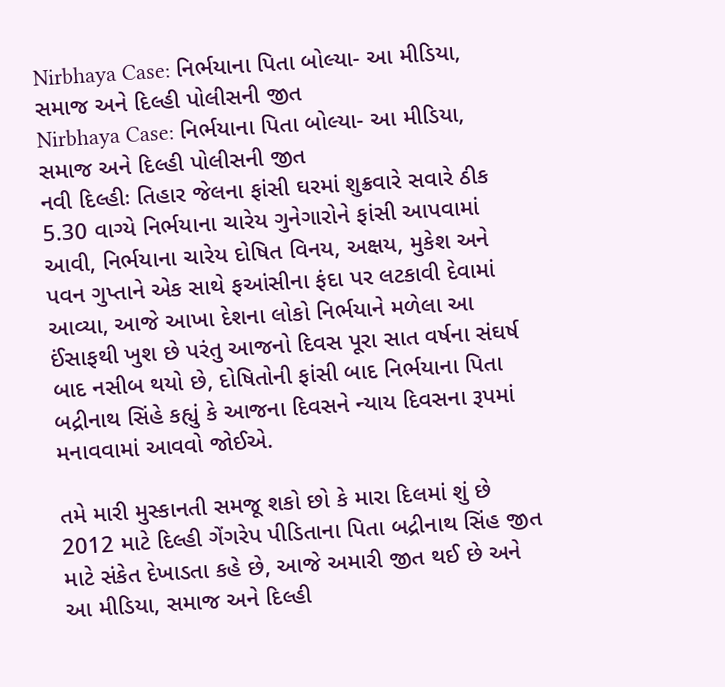Nirbhaya Case: નિર્ભયાના પિતા બોલ્યા- આ મીડિયા, સમાજ અને દિલ્હી પોલીસની જીત
Nirbhaya Case: નિર્ભયાના પિતા બોલ્યા- આ મીડિયા, સમાજ અને દિલ્હી પોલીસની જીત
નવી દિલ્હીઃ તિહાર જેલના ફાંસી ઘરમાં શુક્રવારે સવારે ઠીક 5.30 વાગ્યે નિર્ભયાના ચારેય ગુનેગારોને ફાંસી આપવામાં આવી, નિર્ભયાના ચારેય દોષિત વિનય, અક્ષય, મુકેશ અને પવન ગુપ્તાને એક સાથે ફઆંસીના ફંદા પર લટકાવી દેવામાં આવ્યા, આજે આખા દેશના લોકો નિર્ભયાને મળેલા આ ઈંસાફથી ખુશ છે પરંતુ આજનો દિવસ પૂરા સાત વર્ષના સંઘર્ષ બાદ નસીબ થયો છે, દોષિતોની ફાંસી બાદ નિર્ભયાના પિતા બદ્રીનાથ સિંહે કહ્યું કે આજના દિવસને ન્યાય દિવસના રૂપમાં મનાવવામાં આવવો જોઈએ.

તમે મારી મુસ્કાનતી સમજૂ શકો છો કે મારા દિલમાં શું છે
2012 માટે દિલ્હી ગેંગરેપ પીડિતાના પિતા બદ્રીનાથ સિંહ જીત માટે સંકેત દેખાડતા કહે છે, આજે અમારી જીત થઈ છે અને આ મીડિયા, સમાજ અને દિલ્હી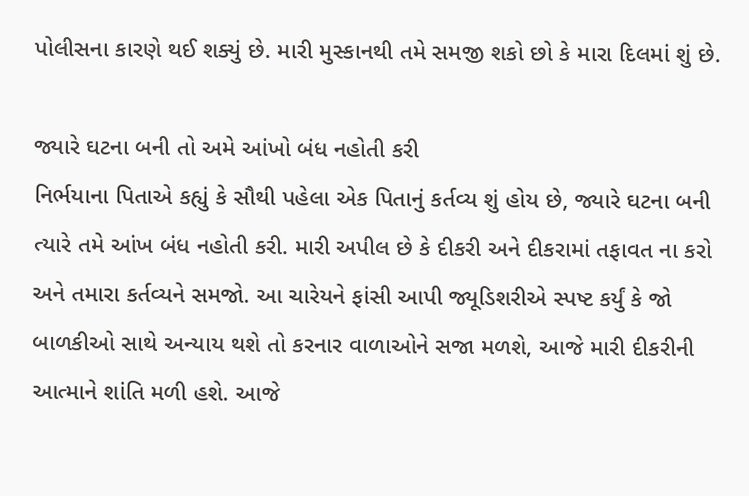પોલીસના કારણે થઈ શક્યું છે. મારી મુસ્કાનથી તમે સમજી શકો છો કે મારા દિલમાં શું છે.

જ્યારે ઘટના બની તો અમે આંખો બંધ નહોતી કરી
નિર્ભયાના પિતાએ કહ્યું કે સૌથી પહેલા એક પિતાનું કર્તવ્ય શું હોય છે, જ્યારે ઘટના બની ત્યારે તમે આંખ બંધ નહોતી કરી. મારી અપીલ છે કે દીકરી અને દીકરામાં તફાવત ના કરો અને તમારા કર્તવ્યને સમજો. આ ચારેયને ફાંસી આપી જ્યૂડિશરીએ સ્પષ્ટ કર્યું કે જો બાળકીઓ સાથે અન્યાય થશે તો કરનાર વાળાઓને સજા મળશે, આજે મારી દીકરીની આત્માને શાંતિ મળી હશે. આજે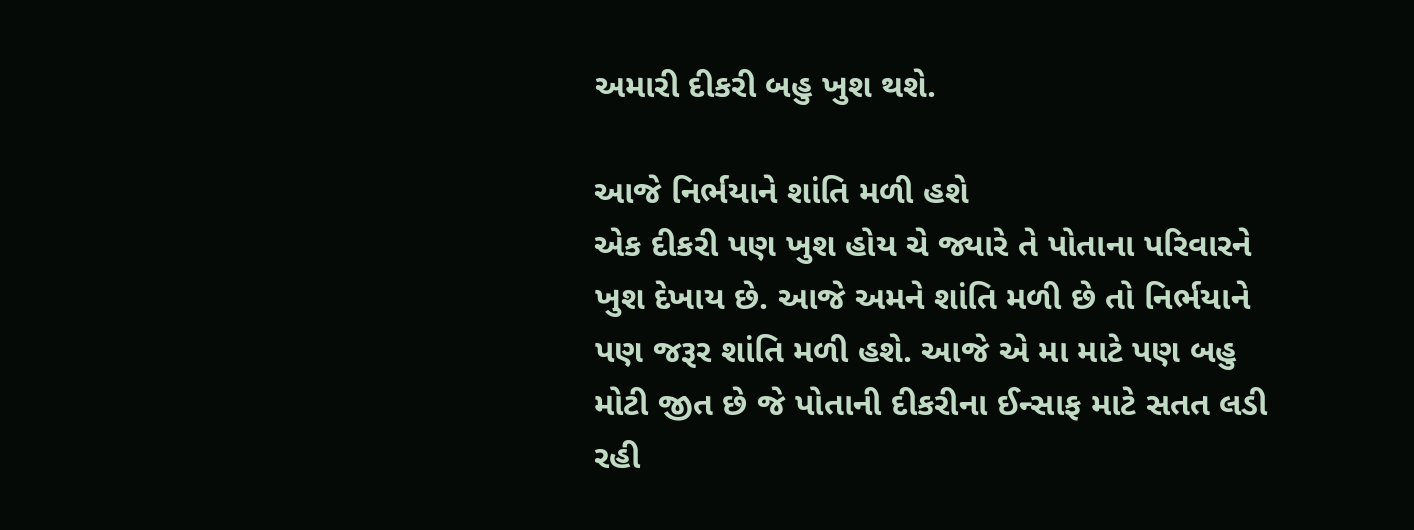અમારી દીકરી બહુ ખુશ થશે.

આજે નિર્ભયાને શાંતિ મળી હશે
એક દીકરી પણ ખુશ હોય ચે જ્યારે તે પોતાના પરિવારને ખુશ દેખાય છે. આજે અમને શાંતિ મળી છે તો નિર્ભયાને પણ જરૂર શાંતિ મળી હશે. આજે એ મા માટે પણ બહુ મોટી જીત છે જે પોતાની દીકરીના ઈન્સાફ માટે સતત લડી રહી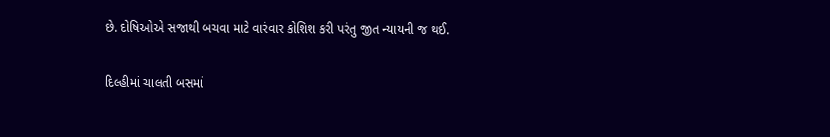છે. દોષિઓએ સજાથી બચવા માટે વારંવાર કોશિશ કરી પરંતુ જીત ન્યાયની જ થઈ.

દિલ્હીમાં ચાલતી બસમાં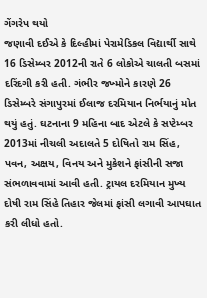ગેંગરેપ થયો
જણાવી દઈએ કે દિલ્હીમાં પેરામેડિકલ વિદ્યાર્થી સાથે 16 ડિસેમ્બર 2012ની રાતે 6 લોકોએ ચાલતી બસમાં દરિંદગી કરી હતી. ગંભીર જખ્મોને કારણે 26 ડિસેમ્બરે સંગાપુરમાં ઈલાજ દરમિયાન નિર્ભયાનું મોત થયું હતું. ઘટનાના 9 મહિના બાદ એટલે કે સપ્ટેમ્બર 2013માં નીચલી અદાલતે 5 દોષિતો રામ સિંહ, પવન, અક્ષય, વિનય અને મુકેશને ફાંસીની સજા સંભળાવવામાં આવી હતી. ટ્રાયલ દરમિયાન મુખ્ય દોષી રામ સિંહે તિહાર જેલમાં ફાંસી લગાવી આપઘાત કરી લીધો હતો.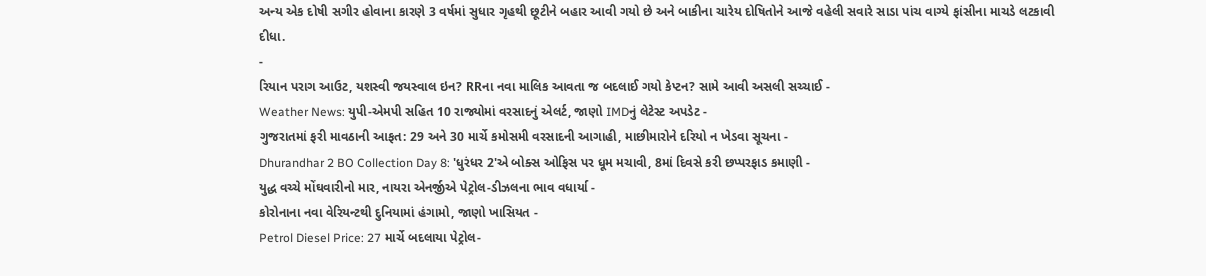અન્ય એક દોષી સગીર હોવાના કારણે 3 વર્ષમાં સુધાર ગૃહથી છૂટીને બહાર આવી ગયો છે અને બાકીના ચારેય દોષિતોને આજે વહેલી સવારે સાડા પાંચ વાગ્યે ફાંસીના માચડે લટકાવી દીધા.
-
રિયાન પરાગ આઉટ, યશસ્વી જયસ્વાલ ઇન? RRના નવા માલિક આવતા જ બદલાઈ ગયો કેપ્ટન? સામે આવી અસલી સચ્ચાઈ -
Weather News: યુપી-એમપી સહિત 10 રાજ્યોમાં વરસાદનું એલર્ટ, જાણો IMDનું લેટેસ્ટ અપડેટ -
ગુજરાતમાં ફરી માવઠાની આફત: 29 અને 30 માર્ચે કમોસમી વરસાદની આગાહી, માછીમારોને દરિયો ન ખેડવા સૂચના -
Dhurandhar 2 BO Collection Day 8: 'ધુરંધર 2'એ બોક્સ ઓફિસ પર ધૂમ મચાવી, 8માં દિવસે કરી છપ્પરફાડ કમાણી -
યુદ્ધ વચ્ચે મોંઘવારીનો માર, નાયરા એનર્જીએ પેટ્રોલ-ડીઝલના ભાવ વધાર્યા -
કોરોનાના નવા વેરિયન્ટથી દુનિયામાં હંગામો, જાણો ખાસિયત -
Petrol Diesel Price: 27 માર્ચે બદલાયા પેટ્રોલ-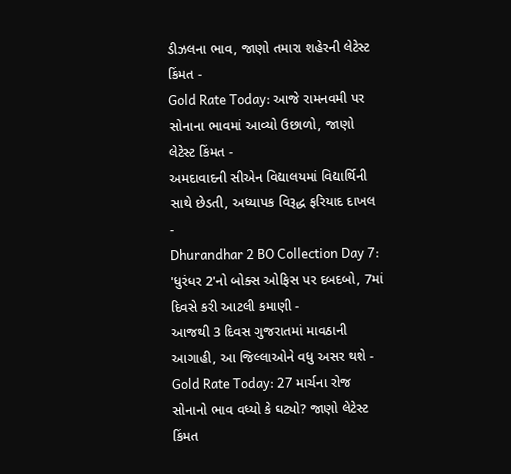ડીઝલના ભાવ, જાણો તમારા શહેરની લેટેસ્ટ કિંમત -
Gold Rate Today: આજે રામનવમી પર સોનાના ભાવમાં આવ્યો ઉછાળો, જાણો લેટેસ્ટ કિંમત -
અમદાવાદની સીએન વિદ્યાલયમાં વિદ્યાર્થિની સાથે છેડતી, અધ્યાપક વિરૂદ્ધ ફરિયાદ દાખલ -
Dhurandhar 2 BO Collection Day 7: 'ધુરંધર 2'નો બોક્સ ઓફિસ પર દબદબો, 7માં દિવસે કરી આટલી કમાણી -
આજથી 3 દિવસ ગુજરાતમાં માવઠાની આગાહી, આ જિલ્લાઓને વધુ અસર થશે -
Gold Rate Today: 27 માર્ચના રોજ સોનાનો ભાવ વધ્યો કે ઘટ્યો? જાણો લેટેસ્ટ કિંમત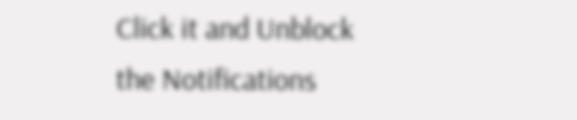Click it and Unblock the Notifications